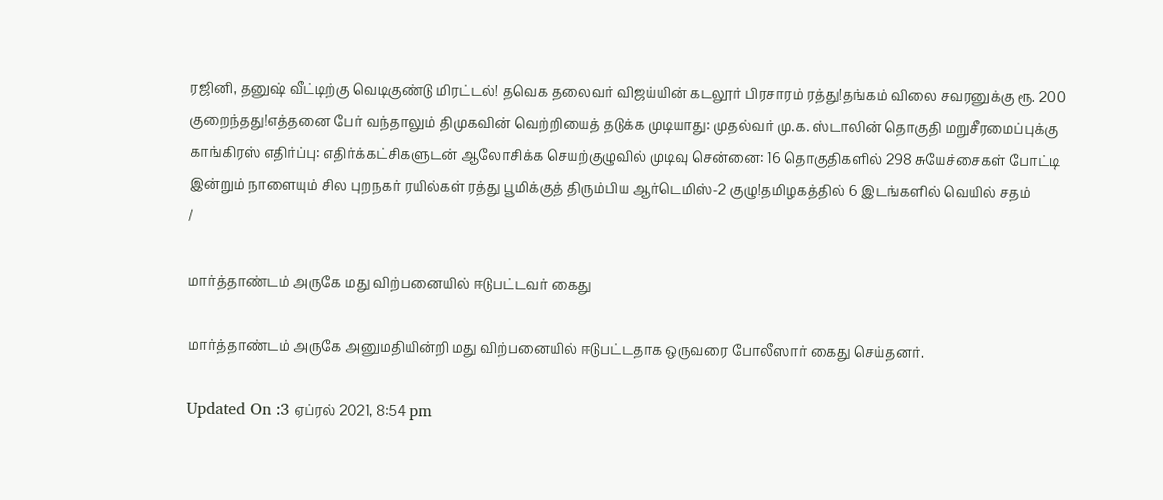ரஜினி, தனுஷ் வீட்டிற்கு வெடிகுண்டு மிரட்டல்! தவெக தலைவர் விஜய்யின் கடலூர் பிரசாரம் ரத்து!தங்கம் விலை சவரனுக்கு ரூ. 200 குறைந்தது!எத்தனை பேர் வந்தாலும் திமுகவின் வெற்றியைத் தடுக்க முடியாது: முதல்வர் மு.க. ஸ்டாலின் தொகுதி மறுசீரமைப்புக்கு காங்கிரஸ் எதிர்ப்பு: எதிர்க்கட்சிகளுடன் ஆலோசிக்க செயற்குழுவில் முடிவு சென்னை: 16 தொகுதிகளில் 298 சுயேச்சைகள் போட்டி இன்றும் நாளையும் சில புறநகர் ரயில்கள் ரத்து பூமிக்குத் திரும்பிய ஆர்டெமிஸ்-2 குழு!தமிழகத்தில் 6 இடங்களில் வெயில் சதம்
/

மார்த்தாண்டம் அருகே மது விற்பனையில் ஈடுபட்டவர் கைது

மார்த்தாண்டம் அருகே அனுமதியின்றி மது விற்பனையில் ஈடுபட்டதாக ஒருவரை போலீஸார் கைது செய்தனர்.

Updated On :3 ஏப்ரல் 2021, 8:54 pm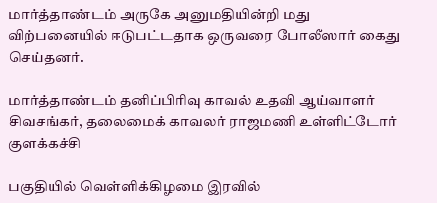மார்த்தாண்டம் அருகே அனுமதியின்றி மது விற்பனையில் ஈடுபட்டதாக ஒருவரை போலீஸார் கைது செய்தனர்.

மார்த்தாண்டம் தனிப்பிரிவு காவல் உதவி ஆய்வாளர் சிவசங்கர், தலைமைக் காவலர் ராஜமணி உள்ளிட்டோர் குளக்கச்சி

பகுதியில் வெள்ளிக்கிழமை இரவில்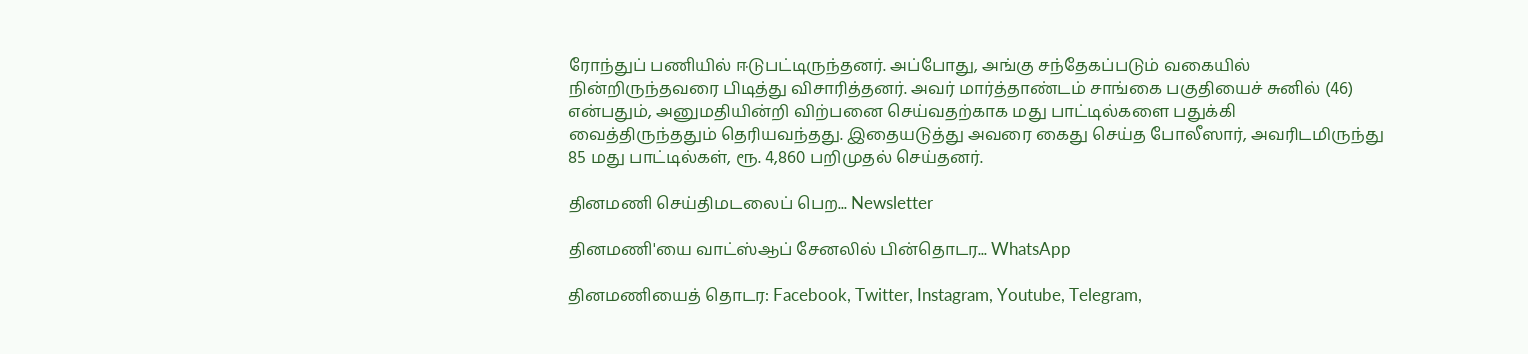ரோந்துப் பணியில் ஈடுபட்டிருந்தனர். அப்போது, அங்கு சந்தேகப்படும் வகையில் நின்றிருந்தவரை பிடித்து விசாரித்தனர். அவர் மார்த்தாண்டம் சாங்கை பகுதியைச் சுனில் (46) என்பதும், அனுமதியின்றி விற்பனை செய்வதற்காக மது பாட்டில்களை பதுக்கி வைத்திருந்ததும் தெரியவந்தது. இதையடுத்து அவரை கைது செய்த போலீஸார், அவரிடமிருந்து 85 மது பாட்டில்கள், ரூ. 4,860 பறிமுதல் செய்தனர்.

தினமணி செய்திமடலைப் பெற... Newsletter

தினமணி'யை வாட்ஸ்ஆப் சேனலில் பின்தொடர... WhatsApp

தினமணியைத் தொடர: Facebook, Twitter, Instagram, Youtube, Telegram,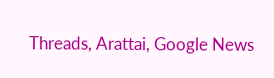Threads, Arattai, Google News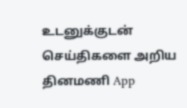உடனுக்குடன் செய்திகளை அறிய தினமணி App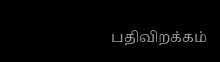பதிவிறக்கம்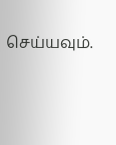செய்யவும்.